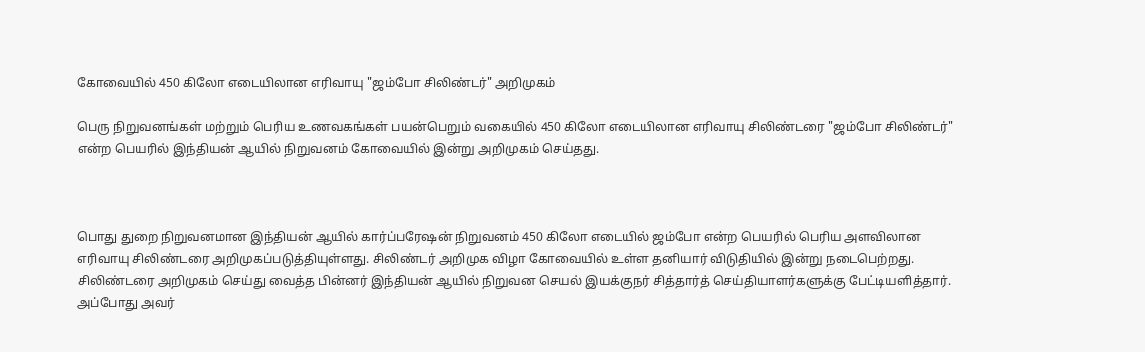கோவையில் 450 கிலோ எடையிலான எரிவாயு "ஜம்போ சிலிண்டர்" அறிமுகம்

பெரு நிறுவனங்கள் மற்றும் பெரிய உணவகங்கள் பயன்பெறும் வகையில் 450 கிலோ எடையிலான எரிவாயு சிலிண்டரை "ஜம்போ சிலிண்டர்" என்ற பெயரில் இந்தியன் ஆயில் நிறுவனம் கோவையில் இன்று அறிமுகம் செய்தது.



பொது துறை நிறுவனமான இந்தியன் ஆயில் கார்ப்பரேஷன் நிறுவனம் 450 கிலோ எடையில் ஜம்போ என்ற பெயரில் பெரிய அளவிலான எரிவாயு சிலிண்டரை அறிமுகப்படுத்தியுள்ளது. சிலிண்டர் அறிமுக விழா கோவையில் உள்ள தனியார் விடுதியில் இன்று நடைபெற்றது. சிலிண்டரை அறிமுகம் செய்து வைத்த பின்னர் இந்தியன் ஆயில் நிறுவன செயல் இயக்குநர் சித்தார்த் செய்தியாளர்களுக்கு பேட்டியளித்தார். அப்போது அவர்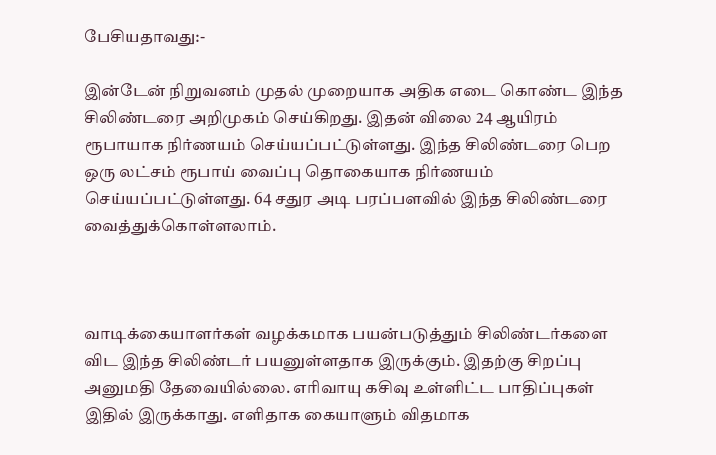பேசியதாவது:-

இன்டேன் நிறுவனம் முதல் முறையாக அதிக எடை கொண்ட இந்த சிலிண்டரை அறிமுகம் செய்கிறது. இதன் விலை 24 ஆயிரம் ரூபாயாக நிர்ணயம் செய்யப்பட்டுள்ளது. இந்த சிலிண்டரை பெற ஒரு லட்சம் ரூபாய் வைப்பு தொகையாக நிர்ணயம் செய்யப்பட்டுள்ளது. 64 சதுர அடி பரப்பளவில் இந்த சிலிண்டரை வைத்துக்கொள்ளலாம்.



வாடிக்கையாளர்கள் வழக்கமாக பயன்படுத்தும் சிலிண்டர்களை விட இந்த சிலிண்டர் பயனுள்ளதாக இருக்கும். இதற்கு சிறப்பு அனுமதி தேவையில்லை. எரிவாயு கசிவு உள்ளிட்ட பாதிப்புகள் இதில் இருக்காது. எளிதாக கையாளும் விதமாக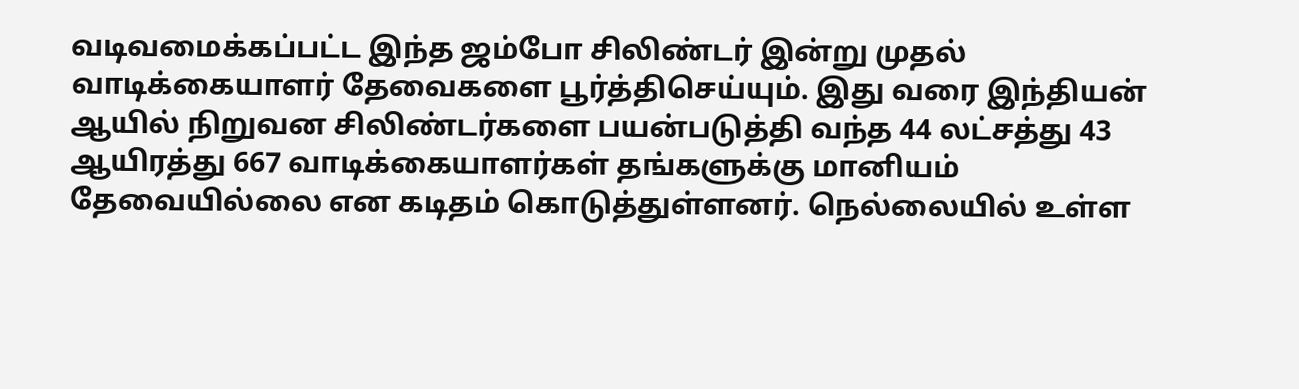வடிவமைக்கப்பட்ட இந்த ஜம்போ சிலிண்டர் இன்று முதல் வாடிக்கையாளர் தேவைகளை பூர்த்திசெய்யும். இது வரை இந்தியன் ஆயில் நிறுவன சிலிண்டர்களை பயன்படுத்தி வந்த 44 லட்சத்து 43 ஆயிரத்து 667 வாடிக்கையாளர்கள் தங்களுக்கு மானியம் தேவையில்லை என கடிதம் கொடுத்துள்ளனர். நெல்லையில் உள்ள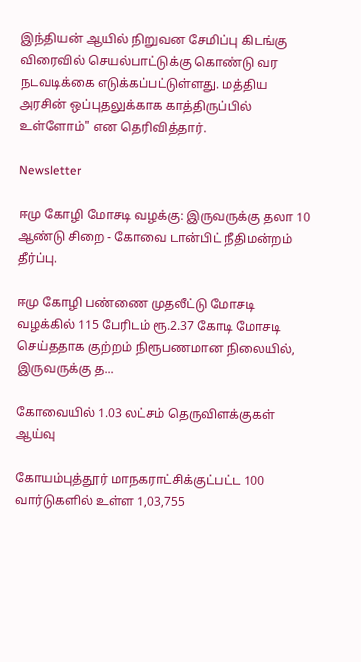இந்தியன் ஆயில் நிறுவன சேமிப்பு கிடங்கு விரைவில் செயல்பாட்டுக்கு கொண்டு வர நடவடிக்கை எடுக்கப்பட்டுள்ளது. மத்திய அரசின் ஒப்புதலுக்காக காத்திருப்பில் உள்ளோம்" என தெரிவித்தார்.

Newsletter

ஈமு கோழி மோசடி வழக்கு: இருவருக்கு தலா 10 ஆண்டு சிறை - கோவை டான்பிட் நீதிமன்றம் தீர்ப்பு.

ஈமு கோழி பண்ணை முதலீட்டு மோசடி வழக்கில் 115 பேரிடம் ரூ.2.37 கோடி மோசடி செய்ததாக குற்றம் நிரூபணமான நிலையில், இருவருக்கு த...

கோவையில் 1.03 லட்சம் தெருவிளக்குகள் ஆய்வு

கோயம்புத்தூர் மாநகராட்சிக்குட்பட்ட 100 வார்டுகளில் உள்ள 1,03,755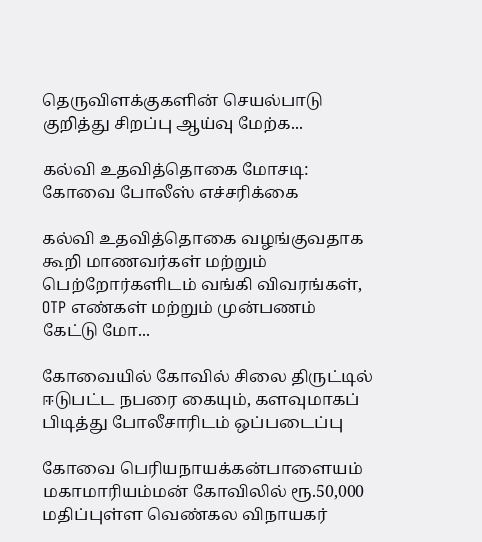தெருவிளக்குகளின் செயல்பாடு குறித்து சிறப்பு ஆய்வு மேற்க...

கல்வி உதவித்தொகை மோசடி: கோவை போலீஸ் எச்சரிக்கை

கல்வி உதவித்தொகை வழங்குவதாக கூறி மாணவர்கள் மற்றும் பெற்றோர்களிடம் வங்கி விவரங்கள், OTP எண்கள் மற்றும் முன்பணம் கேட்டு மோ...

கோவையில் கோவில் சிலை திருட்டில் ஈடுபட்ட நபரை கையும், களவுமாகப் பிடித்து போலீசாரிடம் ஒப்படைப்பு

கோவை பெரியநாயக்கன்பாளையம் மகாமாரியம்மன் கோவிலில் ரூ.50,000 மதிப்புள்ள வெண்கல விநாயகர்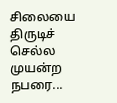சிலையை திருடிச் செல்ல முயன்ற நபரை...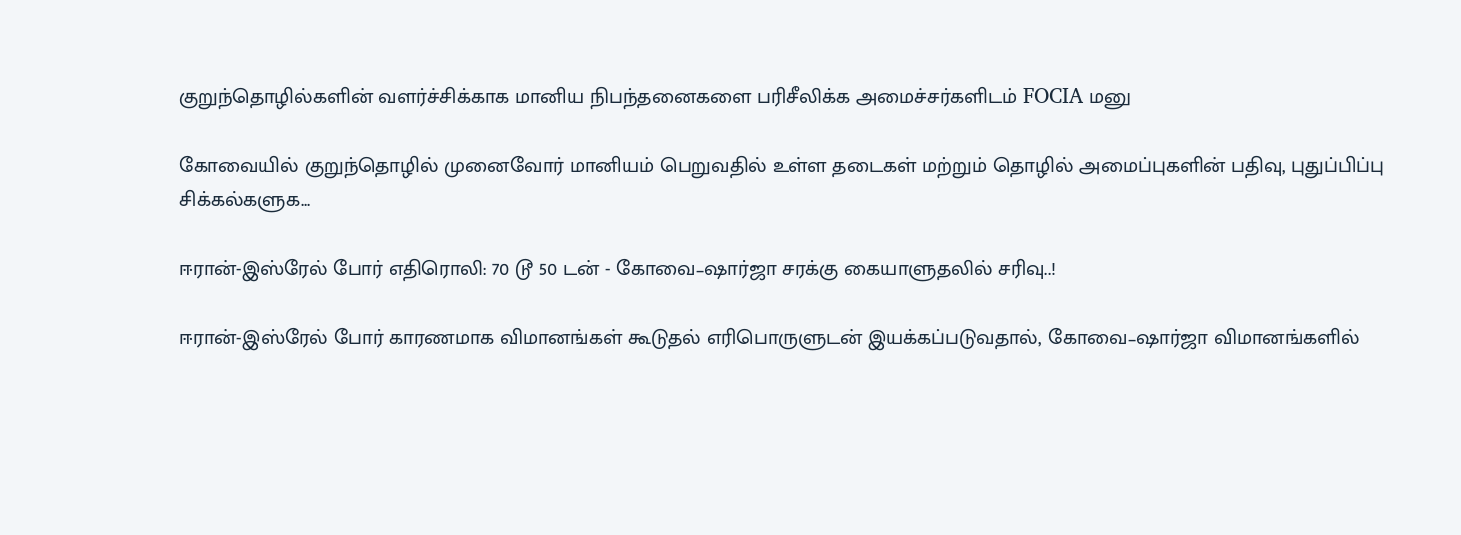குறுந்தொழில்களின் வளர்ச்சிக்காக மானிய நிபந்தனைகளை பரிசீலிக்க அமைச்சர்களிடம் FOCIA மனு

கோவையில் குறுந்தொழில் முனைவோர் மானியம் பெறுவதில் உள்ள தடைகள் மற்றும் தொழில் அமைப்புகளின் பதிவு, புதுப்பிப்பு சிக்கல்களுக...

ஈரான்-இஸ்ரேல் போர் எதிரொலி: 70 டூ 50 டன் - கோவை–ஷார்ஜா சரக்கு கையாளுதலில் சரிவு..!

ஈரான்-இஸ்ரேல் போர் காரணமாக விமானங்கள் கூடுதல் எரிபொருளுடன் இயக்கப்படுவதால், கோவை–ஷார்ஜா விமானங்களில்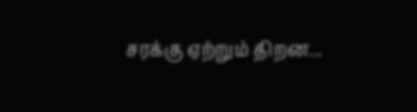சரக்கு ஏற்றும் திறன...